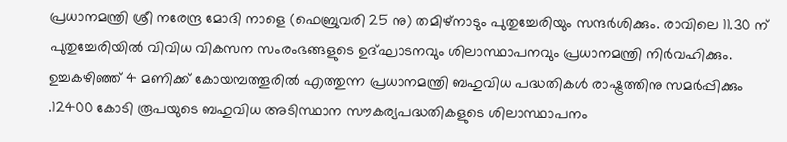പ്രധാനമന്ത്രി ശ്രീ നരേന്ദ്ര മോദി നാളെ (ഫെബ്രുവരി 25 നു) തമിഴ്‌നാടും പുതുച്ചേരിയും സന്ദര്‍ശിക്കും. രാവിലെ 11.30 ന് പുതുച്ചേരിയില്‍ വിവിധ വികസന സംരംഭങ്ങളുടെ ഉദ്ഘാടനവും ശിലാസ്ഥാപനവും പ്രധാനമന്ത്രി നിര്‍വഹിക്കും. ഉച്ചകഴിഞ്ഞ് 4 മണിക്ക്‌ കോയമ്പത്തൂരില്‍ എത്തുന്ന പ്രധാനമന്ത്രി ബഹുവിധ പദ്ധതികള്‍ രാഷ്ട്രത്തിനു സമര്‍പ്പിക്കും .12400 കോടി രൂപയുടെ ബഹുവിധ അടിസ്ഥാന സൗകര്യപദ്ധതികളുടെ ശിലാസ്ഥാപനം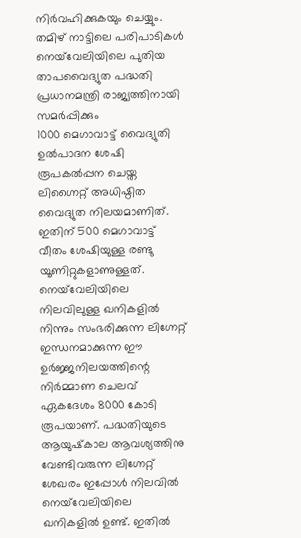നിര്‍വഹിക്കുകയും ചെയ്യും.
തമിഴ് നാട്ടിലെ പരിപാടികള്‍
നെയ്‌വേലിയിലെ പുതിയ താപവൈദ്യുത പദ്ധതി പ്രധാനമന്ത്രി രാജ്യത്തിനായി സമർപ്പിക്കും
1000 മെഗാവാട്ട് വൈദ്യുതി ഉൽപാദന ശേഷി രൂപകൽപ്പന ചെയ്ത ലിഗ്നൈറ്റ് അധിഷ്ഠിത വൈദ്യുത നിലയമാണിത്. ഇതിന് 500 മെഗാവാട്ട് വീതം ശേഷിയുള്ള രണ്ടു യൂണിറ്റുകളാണുള്ളത്. നെയ്‌വേലിയിലെ നിലവിലുള്ള ഖനികളില്‍ നിന്നും സംഭരിക്കുന്ന ലിഗ്നേറ്റ് ഇന്ധനമാക്കുന്ന ഈ ഉര്‍ജ്ജനിലയത്തിന്റെ നിര്‍മ്മാണ ചെലവ് ഏകദേശം 8000 കോടി രൂപയാണ്. പദ്ധതിയുടെ ആയുഷ്‌കാല ആവശ്യത്തിനു വേണ്ടിവരുന്ന ലിഗ്നേറ്റ് ശേഖരം ഇപ്പോള്‍ നിലവില്‍ നെയ്‌വേലിയിലെ ഖനികളില്‍ ഉണ്ട്. ഇതില്‍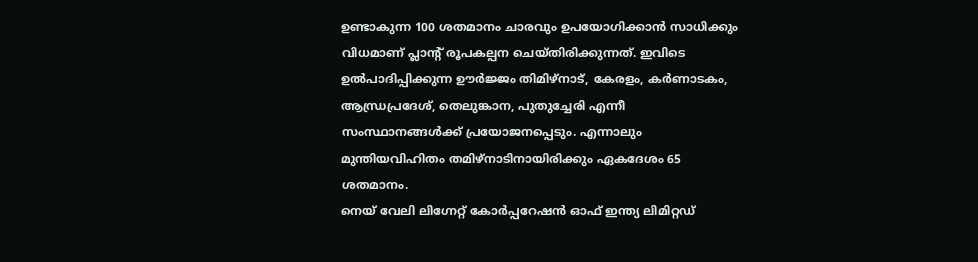ഉണ്ടാകുന്ന 100 ശതമാനം ചാരവും ഉപയോഗിക്കാന്‍ സാധിക്കും വിധമാണ് പ്ലാന്റ് രൂപകല്പന ചെയ്തിരിക്കുന്നത്. ഇവിടെ ഉല്‍പാദിപ്പിക്കുന്ന ഊര്‍ജ്ജം തിമിഴ്‌നാട്, കേരളം, കര്‍ണാടകം, ആന്ധ്രപ്രദേശ്, തെലുങ്കാന, പുതുച്ചേരി എന്നീ സംസ്ഥാനങ്ങള്‍ക്ക് പ്രയോജനപ്പെടും. എന്നാലും മുന്തിയവിഹിതം തമിഴ്‌നാടിനായിരിക്കും ഏകദേശം 65 ശതമാനം.
നെയ് വേലി ലിഗ്നേറ്റ് കോര്‍പ്പറേഷന്‍ ഓഫ് ഇന്ത്യ ലിമിറ്റഡ്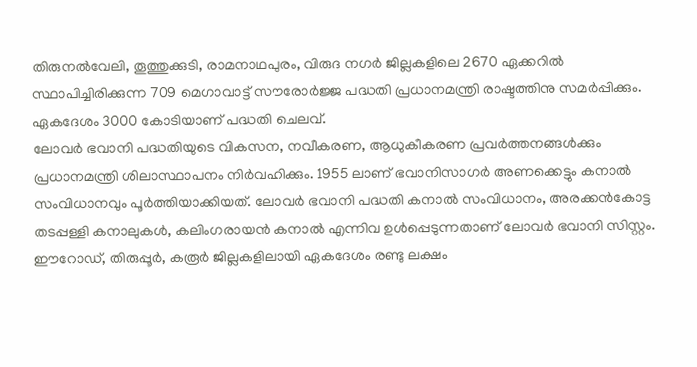തിരുനല്‍വേലി, തൂത്തുക്കുടി, രാമനാഥപുരം, വിരുദ നഗർ ജില്ലകളിലെ 2670 ഏക്കറില്‍ സ്ഥാപിച്ചിരിക്കുന്ന 709 മെഗാവാട്ട് സൗരോര്‍ജ്ജ പദ്ധതി പ്രധാനമന്ത്രി രാഷ്ടത്തിനു സമര്‍പ്പിക്കും. ഏകദേശം 3000 കോടിയാണ് പദ്ധതി ചെലവ്.
ലോവര്‍ ഭവാനി പദ്ധതിയുടെ വികസന, നവീകരണ, ആധുകീകരണ പ്രവര്‍ത്തനങ്ങള്‍ക്കും പ്രധാനമന്ത്രി ശിലാസ്ഥാപനം നിര്‍വഹിക്കും. 1955 ലാണ് ഭവാനിസാഗര്‍ അണക്കെട്ടും കനാല്‍ സംവിധാനവും പൂര്‍ത്തിയാക്കിയത്. ലോവര്‍ ഭവാനി പദ്ധതി കനാല്‍ സംവിധാനം, അരക്കന്‍കോട്ട തടപ്പള്ളി കനാലുകള്‍, കലിംഗരായന്‍ കനാല്‍ എന്നിവ ഉള്‍പ്പെടുന്നതാണ് ലോവര്‍ ഭവാനി സിസ്റ്റം.
ഈറോഡ്, തിരുപ്പൂര്‍, കരൂര്‍ ജില്ലകളിലായി ഏകദേശം രണ്ടു ലക്ഷം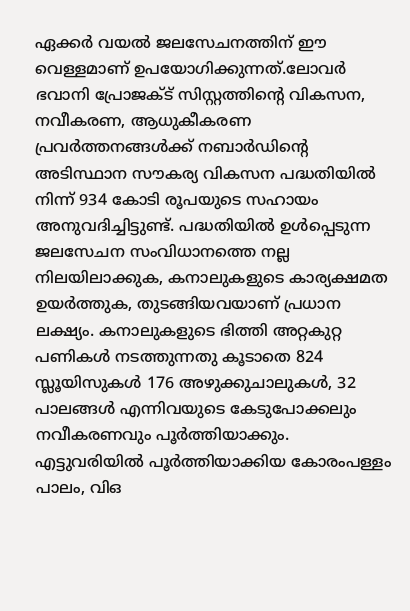ഏക്കര്‍ വയല്‍ ജലസേചനത്തിന് ഈ വെള്ളമാണ് ഉപയോഗിക്കുന്നത്.ലോവര്‍ ഭവാനി പ്രോജക്ട് സിസ്റ്റത്തിന്റെ വികസന, നവീകരണ, ആധുകീകരണ പ്രവര്‍ത്തനങ്ങള്‍ക്ക് നബാര്‍ഡിന്റെ അടിസ്ഥാന സൗകര്യ വികസന പദ്ധതിയില്‍ നിന്ന് 934 കോടി രൂപയുടെ സഹായം അനുവദിച്ചിട്ടുണ്ട്. പദ്ധതിയില്‍ ഉള്‍പ്പെടുന്ന ജലസേചന സംവിധാനത്തെ നല്ല നിലയിലാക്കുക, കനാലുകളുടെ കാര്യക്ഷമത ഉയര്‍ത്തുക, തുടങ്ങിയവയാണ് പ്രധാന ലക്ഷ്യം. കനാലുകളുടെ ഭിത്തി അറ്റകുറ്റ പണികള്‍ നടത്തുന്നതു കൂടാതെ 824 സ്ലൂയിസുകള്‍ 176 അഴുക്കുചാലുകള്‍, 32 പാലങ്ങള്‍ എന്നിവയുടെ കേടുപോക്കലും നവീകരണവും പൂര്‍ത്തിയാക്കും.
എട്ടുവരിയില്‍ പൂര്‍ത്തിയാക്കിയ കോരംപള്ളം പാലം, വിഒ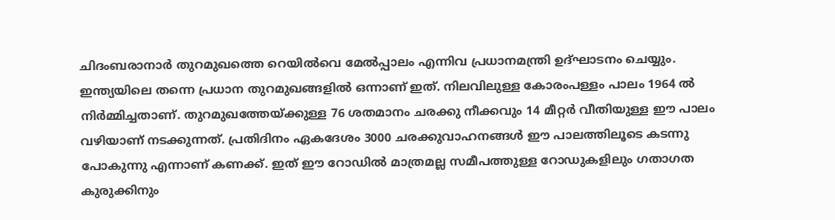ചിദംബരാനാര്‍ തുറമുഖത്തെ റെയില്‍വെ മേല്‍പ്പാലം എന്നിവ പ്രധാനമന്ത്രി ഉദ്ഘാടനം ചെയ്യും. ഇന്ത്യയിലെ തന്നെ പ്രധാന തുറമുഖങ്ങളില്‍ ഒന്നാണ് ഇത്. നിലവിലുള്ള കോരംപള്ളം പാലം 1964 ല്‍ നിര്‍മ്മിച്ചതാണ്. തുറമുഖത്തേയ്ക്കുള്ള 76 ശതമാനം ചരക്കു നീക്കവും 14 മീറ്റര്‍ വീതിയുള്ള ഈ പാലം വഴിയാണ് നടക്കുന്നത്. പ്രതിദിനം ഏകദേശം 3000 ചരക്കുവാഹനങ്ങള്‍ ഈ പാലത്തിലൂടെ കടന്നു പോകുന്നു എന്നാണ് കണക്ക്. ഇത് ഈ റോഡില്‍ മാത്രമല്ല സമീപത്തുള്ള റോഡുകളിലും ഗതാഗത കുരുക്കിനും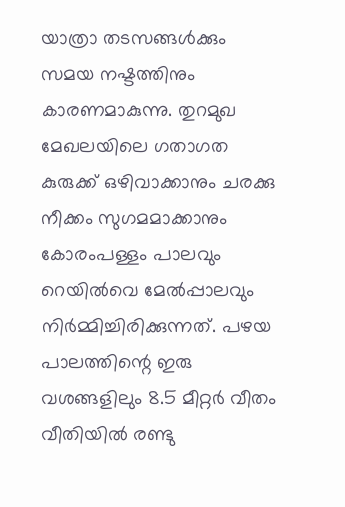യാത്രാ തടസങ്ങള്‍ക്കും സമയ നഷ്ടത്തിനും കാരണമാകുന്നു. തുറമുഖ മേഖലയിലെ ഗതാഗത കുരുക്ക് ഒഴിവാക്കാനും ചരക്കു നീക്കം സുഗമമാക്കാനും കോരംപള്ളം പാലവും റെയില്‍വെ മേല്‍പ്പാലവും നിര്‍മ്മിച്ചിരിക്കുന്നത്. പഴയ പാലത്തിന്റെ ഇരു വശങ്ങളിലും 8.5 മീറ്റര്‍ വീതം വീതിയില്‍ രണ്ടു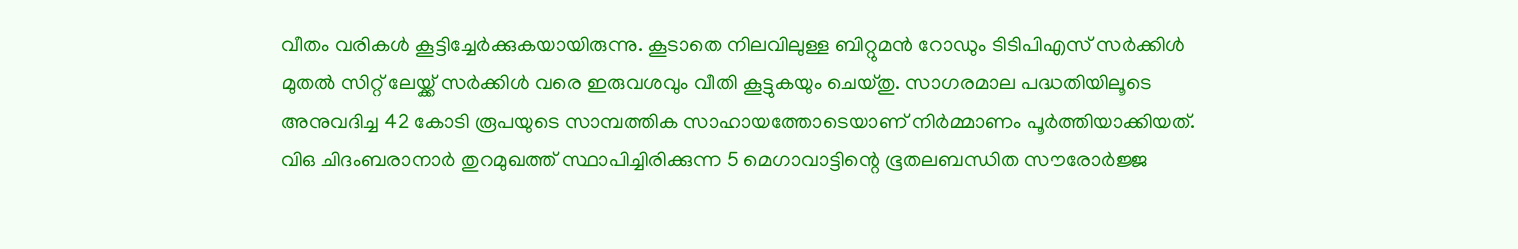വീതം വരികള്‍ കൂട്ടിച്ചേര്‍ക്കുകയായിരുന്നു. കൂടാതെ നിലവിലുള്ള ബിറ്റുമന്‍ റോഡും ടിടിപിഎസ് സര്‍ക്കിള്‍ മുതല്‍ സിറ്റ് ലേയ്ക്ക് സര്‍ക്കിള്‍ വരെ ഇരുവശവും വീതി കൂട്ടുകയും ചെയ്തു. സാഗരമാല പദ്ധതിയിലൂടെ അനുവദിച്ച 42 കോടി രൂപയുടെ സാമ്പത്തിക സാഹായത്തോടെയാണ് നിര്‍മ്മാണം പൂര്‍ത്തിയാക്കിയത്.
വിഒ ചിദംബരാനാര്‍ തുറമുഖത്ത് സ്ഥാപിച്ചിരിക്കുന്ന 5 മെഗാവാട്ടിന്റെ ഭൂതലബന്ധിത സൗരോര്‍ജ്ജ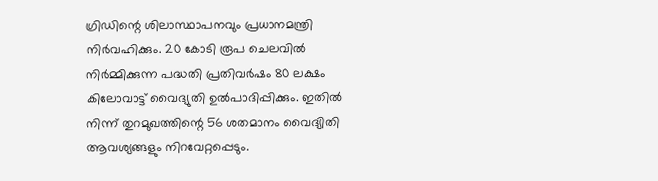ഗ്രിഡിന്റെ ശിലാസ്ഥാപനവും പ്രധാനമന്ത്രി നിര്‍വഹിക്കും. 20 കോടി രൂപ ചെലവില്‍ നിര്‍മ്മിക്കുന്ന പദ്ധതി പ്രതിവര്‍ഷം 80 ലക്ഷം കിലോവാട്ട് വൈദ്യുതി ഉല്‍പാദിപ്പിക്കും. ഇതില്‍ നിന്ന് തുറമുഖത്തിന്റെ 56 ശതമാനം വൈദ്യിതി ആവശ്യങ്ങളും നിറവേറ്റപ്പെടും.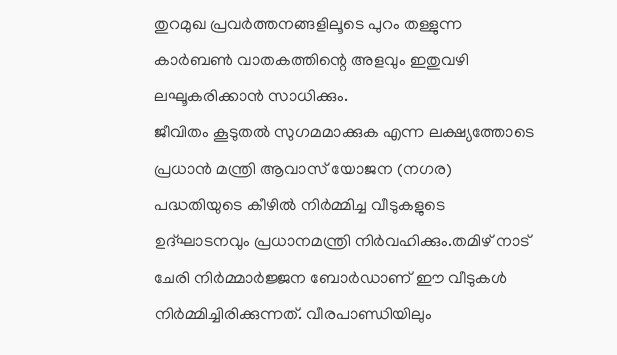തുറമുഖ പ്രവര്‍ത്തനങ്ങളിലൂടെ പുറം തള്ളുന്ന കാര്‍ബണ്‍ വാതകത്തിന്റെ അളവും ഇതുവഴി ലഘൂകരിക്കാന്‍ സാധിക്കും.
ജീവിതം കൂടുതല്‍ സുഗമമാക്കുക എന്ന ലക്ഷ്യത്തോടെ പ്രധാന്‍ മന്ത്രി ആവാസ് യോജന (നഗര) പദ്ധതിയുടെ കീഴില്‍ നിര്‍മ്മിച്ച വീടുകളുടെ ഉദ്ഘാടനവും പ്രധാനമന്ത്രി നിര്‍വഹിക്കും.തമിഴ് നാട് ചേരി നിര്‍മ്മാര്‍ജ്ജന ബോര്‍ഡാണ് ഈ വീടുകള്‍ നിര്‍മ്മിച്ചിരിക്കുന്നത്. വീരപാണ്ഡിയിലും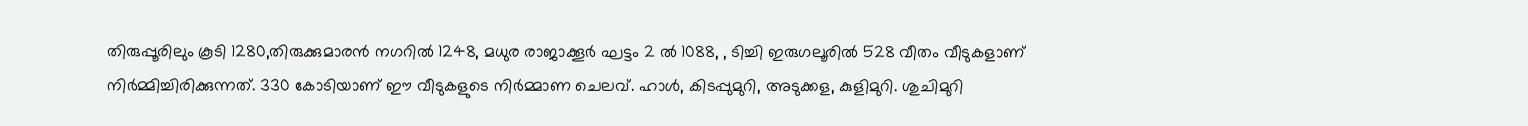തിരുപ്പൂരിലും കൂടി 1280,തിരുക്കുമാരന്‍ നഗറില്‍ 1248, മധുര രാജാക്കൂര്‍ ഘട്ടം 2 ല്‍ 1088, , ടിച്ചി ഇരുഗലൂരില്‍ 528 വീതം വീടുകളാണ് നിര്‍മ്മിച്ചിരിക്കുന്നത്. 330 കോടിയാണ് ഈ വീടുകളുടെ നിര്‍മ്മാണ ചെലവ്. ഹാള്‍, കിടപ്പുമുറി, അടുക്കള, കുളിമുറി. ശുചിമുറി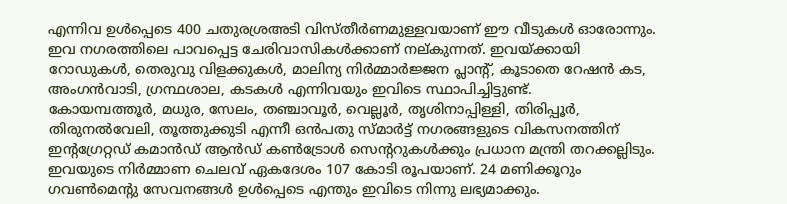എന്നിവ ഉള്‍പ്പെടെ 400 ചതുരശ്രഅടി വിസ്തീര്‍ണമുള്ളവയാണ് ഈ വീടുകള്‍ ഓരോന്നും. ഇവ നഗരത്തിലെ പാവപ്പെട്ട ചേരിവാസികള്‍ക്കാണ് നല്കുന്നത്. ഇവയ്ക്കായി റോഡുകള്‍, തെരുവു വിളക്കുകള്‍, മാലിന്യ നിര്‍മ്മാര്‍ജ്ജന പ്ലാന്റ്, കൂടാതെ റേഷന്‍ കട, അംഗന്‍വാടി, ഗ്രന്ഥശാല, കടകള്‍ എന്നിവയും ഇവിടെ സ്ഥാപിച്ചിട്ടുണ്ട്.
കോയമ്പത്തൂര്‍, മധുര, സേലം, തഞ്ചാവൂര്‍, വെല്ലൂര്‍, തൃശിനാപ്പിള്ളി, തിരിപ്പൂര്‍, തിരുനല്‍വേലി, തൂത്തുക്കുടി എന്നീ ഒന്‍പതു സ്മാര്‍ട്ട് നഗരങ്ങളുടെ വികസനത്തിന് ഇന്റഗ്രേറ്റഡ് കമാന്‍ഡ് ആന്‍ഡ് കണ്‍ട്രോള്‍ സെന്ററുകള്‍ക്കും പ്രധാന മന്ത്രി തറക്കല്ലിടും. ഇവയുടെ നിര്‍മ്മാണ ചെലവ് ഏകദേശം 107 കോടി രൂപയാണ്. 24 മണിക്കൂറും ഗവണ്‍മെന്റു സേവനങ്ങള്‍ ഉള്‍പ്പെടെ എന്തും ഇവിടെ നിന്നു ലഭ്യമാക്കും.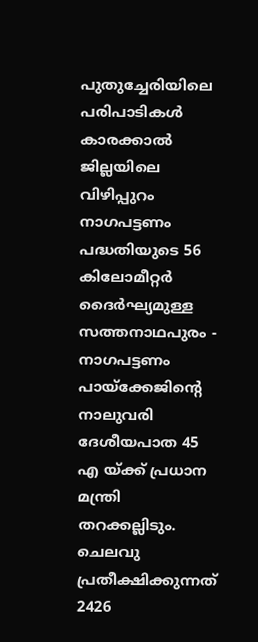പുതുച്ചേരിയിലെ പരിപാടികള്‍
കാരക്കാല്‍ ജില്ലയിലെ വിഴിപ്പുറം നാഗപട്ടണം പദ്ധതിയുടെ 56 കിലോമീറ്റര്‍ ദൈര്‍ഘ്യമുള്ള സത്തനാഥപുരം - നാഗപട്ടണം പായ്‌ക്കേജിന്റെ നാലുവരി ദേശീയപാത 45 എ യ്ക്ക് പ്രധാന മന്ത്രി തറക്കല്ലിടും. ചെലവു പ്രതീക്ഷിക്കുന്നത് 2426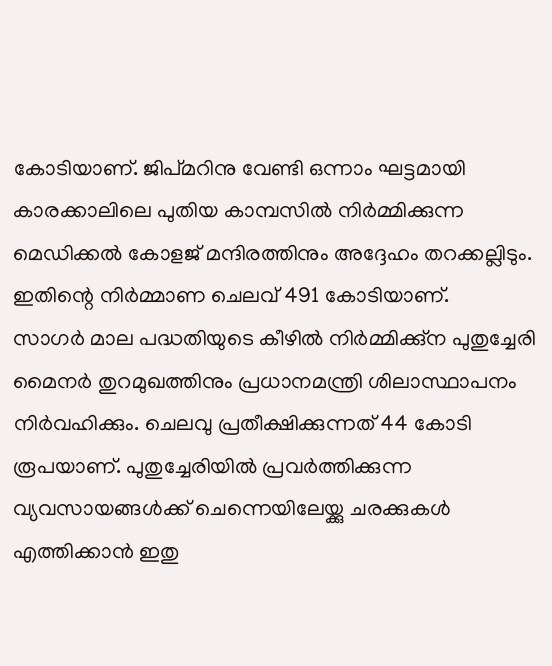കോടിയാണ്. ജിപ്മറിനു വേണ്ടി ഒന്നാം ഘട്ടമായി കാരക്കാലിലെ പുതിയ കാമ്പസില്‍ നിര്‍മ്മിക്കുന്ന മെഡിക്കല്‍ കോളജ് മന്ദിരത്തിനും അദ്ദേഹം തറക്കല്ലിടും. ഇതിന്റെ നിര്‍മ്മാണ ചെലവ് 491 കോടിയാണ്.
സാഗർ മാല പദ്ധതിയുടെ കീഴില്‍ നിര്‍മ്മിക്കു്‌ന പുതുച്ചേരി മൈനര്‍ തുറമുഖത്തിനും പ്രധാനമന്ത്രി ശിലാസ്ഥാപനം നിര്‍വഹിക്കും. ചെലവു പ്രതീക്ഷിക്കുന്നത് 44 കോടി രൂപയാണ്. പുതുച്ചേരിയിൽ പ്രവര്‍ത്തിക്കുന്ന വ്യവസായങ്ങള്‍ക്ക് ചെന്നെയിലേയ്ക്കു ചരക്കുകള്‍ എത്തിക്കാന്‍ ഇതു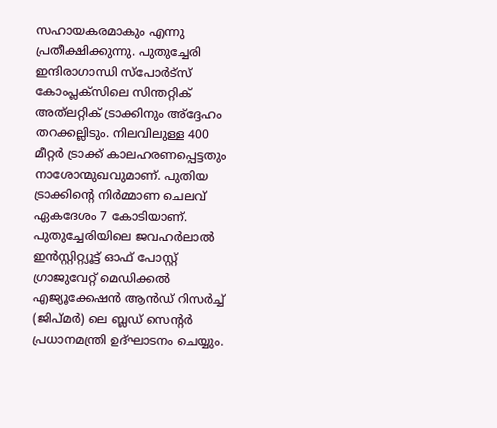സഹായകരമാകും എന്നു പ്രതീക്ഷിക്കുന്നു. പുതുച്ചേരി ഇന്ദിരാഗാന്ധി സ്‌പോര്‍ട്‌സ് കോംപ്ലക്‌സിലെ സിന്തറ്റിക് അത്‌ലറ്റിക് ട്രാക്കിനും അ്‌ദ്ദേഹം തറക്കല്ലിടും. നിലവിലുള്ള 400 മീറ്റര്‍ ട്രാക്ക് കാലഹരണപ്പെട്ടതും നാശോന്മുഖവുമാണ്. പുതിയ ട്രാക്കിന്റെ നിര്‍മ്മാണ ചെലവ് ഏകദേശം 7 കോടിയാണ്.
പുതുച്ചേരിയിലെ ജവഹര്‍ലാല്‍ ഇന്‍സ്റ്റിറ്റ്യൂട്ട് ഓഫ് പോസ്റ്റ് ഗ്രാജുവേറ്റ് മെഡിക്കല്‍ എജ്യൂക്കേഷന്‍ ആന്‍ഡ് റിസര്‍ച്ച് (ജിപ്മര്‍) ലെ ബ്ലഡ് സെന്റര്‍ പ്രധാനമന്ത്രി ഉദ്ഘാടനം ചെയ്യും.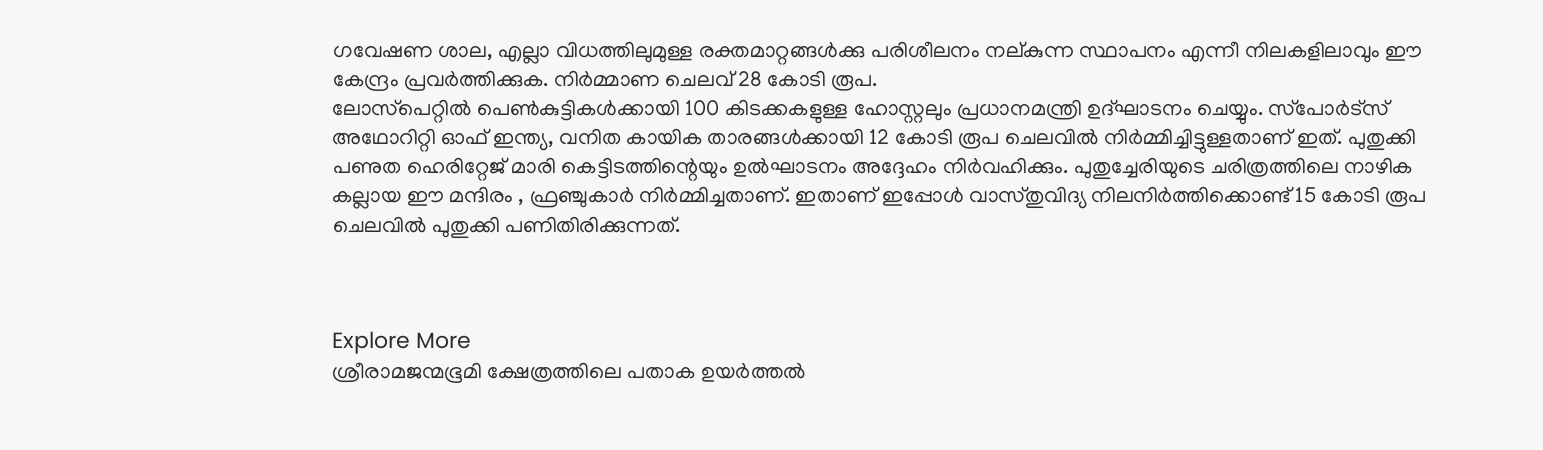ഗവേഷണ ശാല, എല്ലാ വിധത്തിലുമുള്ള രക്തമാറ്റങ്ങള്‍ക്കു പരിശീലനം നല്കുന്ന സ്ഥാപനം എന്നീ നിലകളിലാവും ഈ കേന്ദ്രം പ്രവര്‍ത്തിക്കുക. നിര്‍മ്മാണ ചെലവ് 28 കോടി രൂപ.
ലോസ്‌പെറ്റില്‍ പെണ്‍കുട്ടികള്‍ക്കായി 100 കിടക്കകളുള്ള ഹോസ്റ്റലും പ്രധാനമന്ത്രി ഉദ്ഘാടനം ചെയ്യും. സ്‌പോര്‍ട്‌സ് അഥോറിറ്റി ഓഫ് ഇന്ത്യ, വനിത കായിക താരങ്ങള്‍ക്കായി 12 കോടി രൂപ ചെലവില്‍ നിര്‍മ്മിച്ചിട്ടുള്ളതാണ് ഇത്. പുതുക്കി പണുത ഹെരിറ്റേജ് മാരി കെട്ടിടത്തിന്റെയും ഉല്‍ഘാടനം അദ്ദേഹം നിര്‍വഹിക്കും. പുതുച്ചേരിയുടെ ചരിത്രത്തിലെ നാഴിക കല്ലായ ഈ മന്ദിരം , ഫ്രഞ്ചുകാര്‍ നിര്‍മ്മിച്ചതാണ്. ഇതാണ് ഇപ്പോള്‍ വാസ്തുവിദ്യ നിലനിര്‍ത്തിക്കൊണ്ട് 15 കോടി രൂപ ചെലവില്‍ പുതുക്കി പണിതിരിക്കുന്നത്.



Explore More
ശ്രീരാമജന്മഭൂമി ക്ഷേത്രത്തിലെ പതാക ഉയർത്തൽ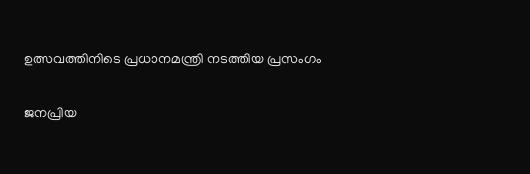ഉത്സവത്തിനിടെ പ്രധാനമന്ത്രി നടത്തിയ പ്രസംഗം

ജനപ്രിയ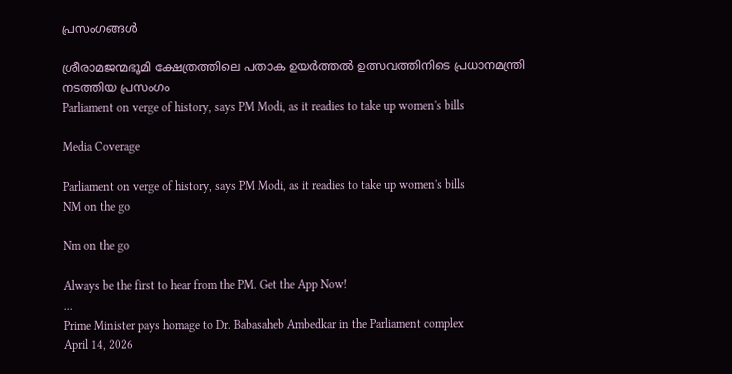പ്രസംഗങ്ങൾ

ശ്രീരാമജന്മഭൂമി ക്ഷേത്രത്തിലെ പതാക ഉയർത്തൽ ഉത്സവത്തിനിടെ പ്രധാനമന്ത്രി നടത്തിയ പ്രസംഗം
Parliament on verge of history, says PM Modi, as it readies to take up women's bills

Media Coverage

Parliament on verge of history, says PM Modi, as it readies to take up women's bills
NM on the go

Nm on the go

Always be the first to hear from the PM. Get the App Now!
...
Prime Minister pays homage to Dr. Babasaheb Ambedkar in the Parliament complex
April 14, 2026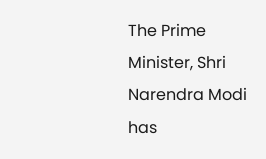The Prime Minister, Shri Narendra Modi has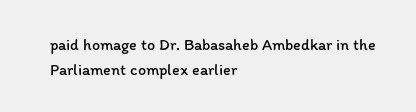paid homage to Dr. Babasaheb Ambedkar in the Parliament complex earlier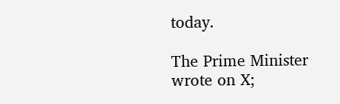today.

The Prime Minister wrote on X;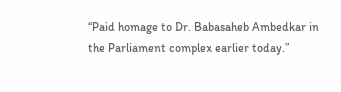“Paid homage to Dr. Babasaheb Ambedkar in the Parliament complex earlier today.”